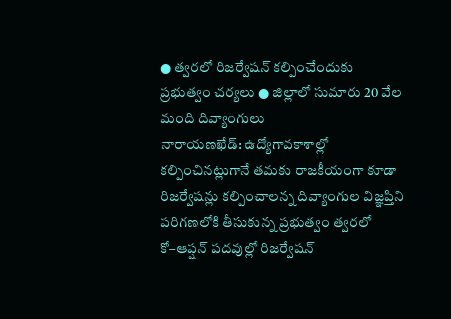● త్వరలో రిజర్వేషన్ కల్పించేందుకు ప్రభుత్వం చర్యలు ● జిల్లాలో సుమారు 20 వేల మంది దివ్యాంగులు
నారాయణఖేడ్: ఉద్యోగావకాశాల్లో కల్పించినట్లుగానే తమకు రాజకీయంగా కూడా రిజర్వేషన్లు కల్పించాలన్న దివ్యాంగుల విజ్ఞప్తిని పరిగణలోకి తీసుకున్న ప్రభుత్వం త్వరలో కో–ఆప్షన్ పదవుల్లో రిజర్వేషన్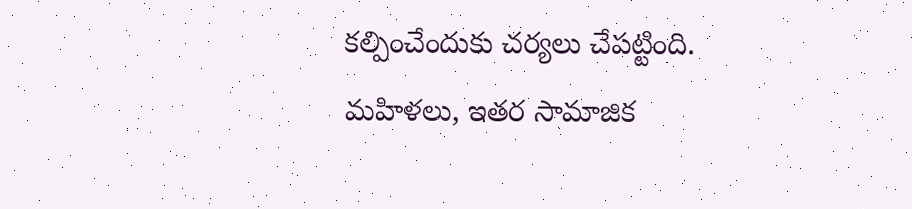కల్పించేందుకు చర్యలు చేపట్టింది. మహిళలు, ఇతర సామాజిక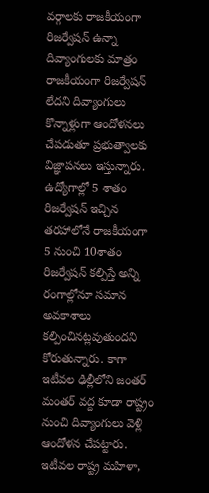వర్గాలకు రాజకీయంగా రిజర్వేషన్ ఉన్నా దివ్యాంగులకు మాత్రం రాజకీయంగా రిజర్వేషన్ లేదని దివ్యాంగులు కొన్నాళ్లుగా ఆందోళనలు చేపడుతూ ప్రభుత్వాలకు విజ్ఞాపనలు ఇస్తున్నారు. ఉద్యోగాల్లో 5 శాతం రిజర్వేషన్ ఇచ్చిన తరహాలోనే రాజకీయంగా 5 నుంచి 10శాతం రిజర్వేషన్ కల్పిస్తే అన్ని రంగాల్లోనూ సమాన అవకాశాలు కల్పించినట్లవుతుందని కోరుతున్నారు. కాగా ఇటీవల ఢిల్లీలోని జంతర్ మంతర్ వద్ద కూడా రాష్ట్రం నుంచి దివ్యాంగులు వెళ్లి ఆందోళన చేపట్టారు. ఇటీవల రాష్ట్ర మహిళా,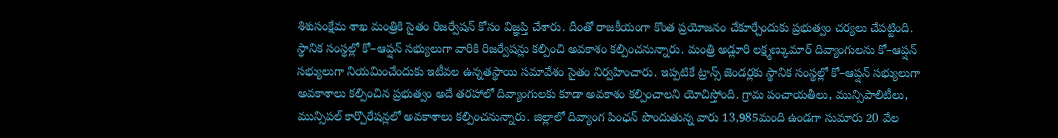శిశుసంక్షేమ శాఖ మంత్రికి సైతం రిజర్వేషన్ కోసం విజ్ఞప్తి చేశారు. దీంతో రాజకీయంగా కొంత ప్రయోజనం చేకూర్చేందుకు ప్రభుత్వం చర్యలు చేపట్టింది.
స్థానిక సంస్థల్లో కో–ఆప్షన్ సభ్యులుగా వారికి రిజర్వేషన్లు కల్పించి అవకాశం కల్పించనున్నారు. మంత్రి అడ్లూరి లక్ష్మణ్కుమార్ దివ్యాంగులను కో–ఆప్షన్ సభ్యులుగా నియమించేందుకు ఇటీవల ఉన్నతస్థాయి సమావేశం సైతం నిర్వహించారు. ఇప్పటికే ట్రాన్స్ జెండర్లకు స్థానిక సంస్థల్లో కో–ఆప్షన్ సభ్యులుగా అవకాశాలు కల్పించిన ప్రభుత్వం అదే తరహాలో దివ్యాంగులకు కూడా అవకాశం కల్పించాలని యోచిస్తోంది. గ్రామ పంచాయతీలు, మున్సిపాలిటీలు, మున్సిపల్ కార్పొరేషన్లలో అవకాశాలు కల్పించనున్నారు. జిల్లాలో దివ్యాంగ పింఛన్ పొందుతున్న వారు 13,985మంది ఉండగా సుమారు 20 వేల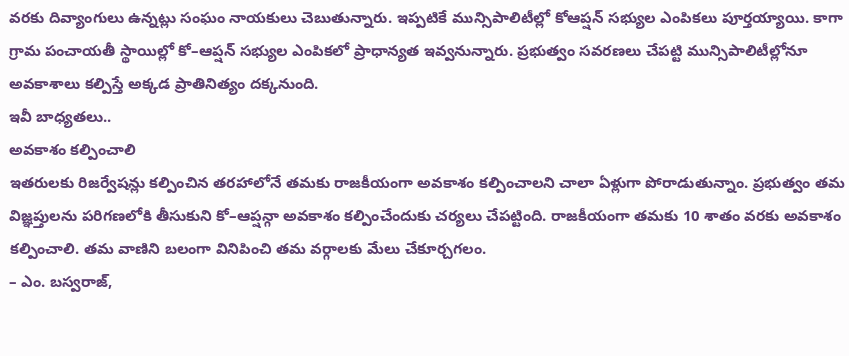వరకు దివ్యాంగులు ఉన్నట్లు సంఘం నాయకులు చెబుతున్నారు. ఇప్పటికే మున్సిపాలిటీల్లో కోఆప్షన్ సభ్యుల ఎంపికలు పూర్తయ్యాయి. కాగా గ్రామ పంచాయతీ స్థాయిల్లో కో–ఆప్షన్ సభ్యుల ఎంపికలో ప్రాధాన్యత ఇవ్వనున్నారు. ప్రభుత్వం సవరణలు చేపట్టి మున్సిపాలిటీల్లోనూ అవకాశాలు కల్పిస్తే అక్కడ ప్రాతినిత్యం దక్కనుంది.
ఇవీ బాధ్యతలు..
అవకాశం కల్పించాలి
ఇతరులకు రిజర్వేషన్లు కల్పించిన తరహాలోనే తమకు రాజకీయంగా అవకాశం కల్పించాలని చాలా ఏళ్లుగా పోరాడుతున్నాం. ప్రభుత్వం తమ విజ్ఞప్తులను పరిగణలోకి తీసుకుని కో–ఆప్షన్గా అవకాశం కల్పించేందుకు చర్యలు చేపట్టింది. రాజకీయంగా తమకు 10 శాతం వరకు అవకాశం కల్పించాలి. తమ వాణిని బలంగా వినిపించి తమ వర్గాలకు మేలు చేకూర్చగలం.
– ఎం. బస్వరాజ్,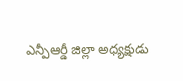ఎన్పీఆర్డీ జిల్లా అధ్యక్షుడు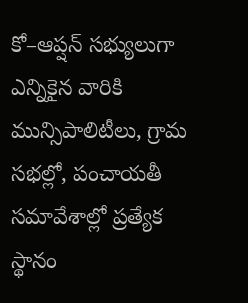కో–ఆప్షన్ సభ్యులుగా ఎన్నికైన వారికి మున్సిపాలిటీలు, గ్రామ సభల్లో, పంచాయతీ సమావేశాల్లో ప్రత్యేక స్థానం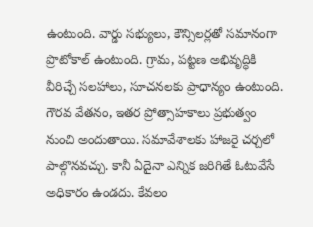ఉంటుంది. వార్డు సభ్యులు, కౌన్సిలర్లతో సమానంగా ప్రొటోకాల్ ఉంటుంది. గ్రామ, పట్టణ అభివృద్ధికి వీరిచ్చే సలహాలు, సూచనలకు ప్రాధాన్యం ఉంటుంది. గౌరవ వేతనం, ఇతర ప్రోత్సాహకాలు ప్రభుత్వం నుంచి అందుతాయి. సమావేశాలకు హాజరై చర్చలో పాల్గొనవచ్చు. కానీ ఏదైనా ఎన్నిక జరిగితే ఓటువేసే అధికారం ఉండదు. కేవలం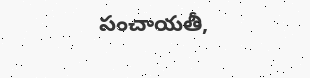పంచాయతీ,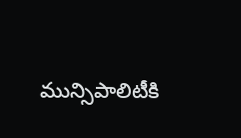మున్సిపాలిటీకి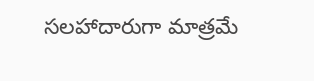సలహాదారుగా మాత్రమే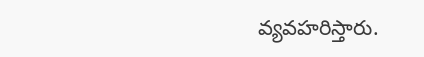వ్యవహరిస్తారు.